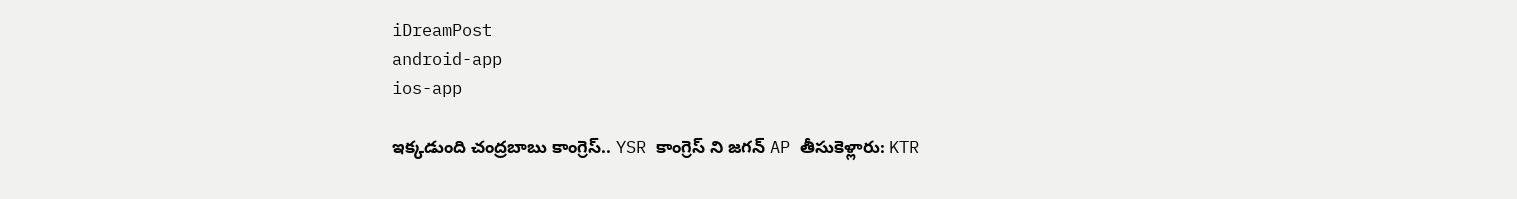iDreamPost
android-app
ios-app

ఇక్కడుంది చంద్రబాబు కాంగ్రెస్.. YSR కాంగ్రెస్ ని జగన్ AP తీసుకెళ్లారు: KTR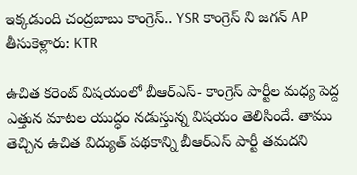ఇక్కడుంది చంద్రబాబు కాంగ్రెస్.. YSR కాంగ్రెస్ ని జగన్ AP తీసుకెళ్లారు: KTR

ఉచిత కరెంట్ విషయంలో బీఆర్ఎస్- కాంగ్రెస్ పార్టీల మధ్య పెద్ద ఎత్తున మాటల యుద్ధం నడుస్తున్న విషయం తెలిసిందే. తాము తెచ్చిన ఉచిత విద్యుత్ పథకాన్ని బీఆర్ఎస్ పార్టీ తమదని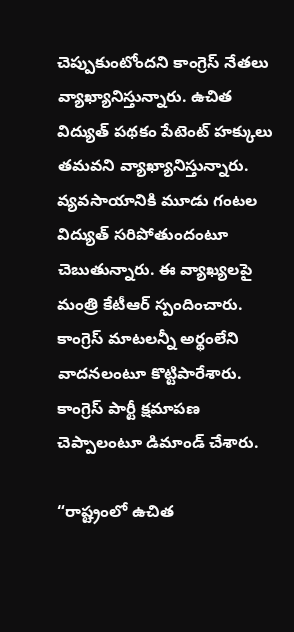చెప్పుకుంటోందని కాంగ్రెస్ నేతలు వ్యాఖ్యానిస్తున్నారు. ఉచిత విద్యుత్ పథకం పేటెంట్ హక్కులు తమవని వ్యాఖ్యానిస్తున్నారు. వ్యవసాయానికి మూడు గంటల విద్యుత్ సరిపోతుందంటూ చెబుతున్నారు. ఈ వ్యాఖ్యలపై మంత్రి కేటీఆర్ స్పందించారు. కాంగ్రెస్ మాటలన్నీ అర్థంలేని వాదనలంటూ కొట్టిపారేశారు. కాంగ్రెస్ పార్టీ క్షమాపణ చెప్పాలంటూ డిమాండ్ చేశారు.

“రాష్ట్రంలో ఉచిత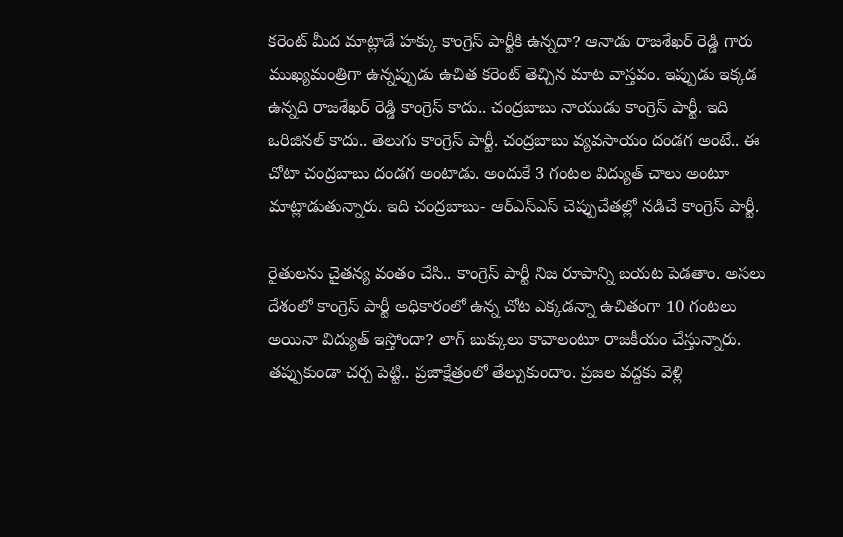కరెంట్ మీద మాట్లాడే హక్కు కాంగ్రెస్ పార్టీకి ఉన్నదా? ఆనాడు రాజశేఖర్ రెడ్డి గారు ముఖ్యమంత్రిగా ఉన్నప్పుడు ఉచిత కరెంట్ తెచ్చిన మాట వాస్తవం. ఇప్పుడు ఇక్కడ ఉన్నది రాజశేఖర్ రెడ్డి కాంగ్రెస్ కాదు.. చంద్రబాబు నాయుడు కాంగ్రెస్ పార్టీ. ఇది ఒరిజినల్ కాదు.. తెలుగు కాంగ్రెస్ పార్టీ. చంద్రబాబు వ్యవసాయం దండగ అంటే.. ఈ చోటా చంద్రబాబు దండగ అంటాడు. అందుకే 3 గంటల విద్యుత్ చాలు అంటూ మాట్లాడుతున్నారు. ఇది చంద్రబాబు- ఆర్ఎస్ఎస్ చెప్పుచేతల్లో నడిచే కాంగ్రెస్ పార్టీ.

రైతులను చైతన్య వంతం చేసి.. కాంగ్రెస్ పార్టీ నిజ రూపాన్ని బయట పెడతాం. అసలు దేశంలో కాంగ్రెస్ పార్టీ అధికారంలో ఉన్న చోట ఎక్కడన్నా ఉచితంగా 10 గంటలు అయినా విద్యుత్ ఇస్తోందా? లాగ్ బుక్కులు కావాలంటూ రాజకీయం చేస్తున్నారు. తప్పుకుండా చర్చ పెట్టి.. ప్రజాక్షేత్రంలో తేల్చుకుందాం. ప్రజల వద్దకు వెళ్లి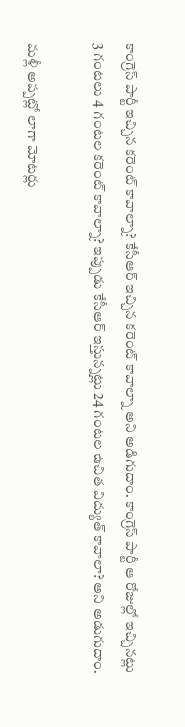కాంగ్రెస్ పార్టీ ఇచ్చిన కరెంట్ కావాల్నా? కేసీఆర్ ఇచ్చిన కరెంట్ కావాల్నా అని అడిగుదాం. కాంగ్రెస్ పార్టీ ఆ రోజుల్లో ఇచ్చినట్లు 3 గంటలు 4 గంటల కరెంట్ కావాల్నా? ఇప్పుడు కేసీఆర్ ఇస్తున్నట్లు 24 గంటల ఉచిత విద్యుత్ కావాలా? అని అడుగుదాం.

మళ్లీ అప్పట్లో లాగా మోటర్లు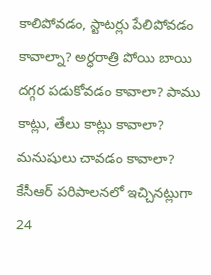కాలిపోవడం, స్టాటర్లు పేలిపోవడం కావాల్నా? అర్ధరాత్రి పోయి బాయి దగ్గర పడుకోవడం కావాలా? పాము కాట్లు, తేలు కాట్లు కావాలా? మనుషులు చావడం కావాలా? కేసీఆర్ పరిపాలనలో ఇచ్చినట్లుగా 24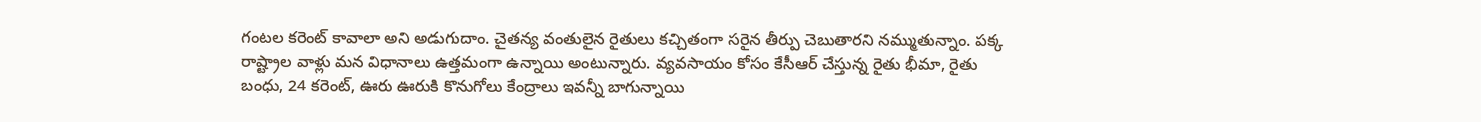గంటల కరెంట్ కావాలా అని అడుగుదాం. చైతన్య వంతులైన రైతులు కచ్చితంగా సరైన తీర్పు చెబుతారని నమ్ముతున్నాం. పక్క రాష్ట్రాల వాళ్లు మన విధానాలు ఉత్తమంగా ఉన్నాయి అంటున్నారు. వ్యవసాయం కోసం కేసీఆర్ చేస్తున్న రైతు భీమా, రైతు బంధు, 24 కరెంట్, ఊరు ఊరుకి కొనుగోలు కేంద్రాలు ఇవన్నీ బాగున్నాయి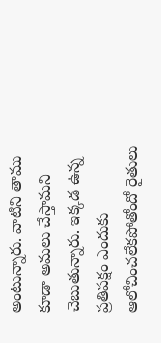అంటున్నారు. వాటిని తాము కూడా అమలు చేస్తామని చెబుతున్నారు. ఇక్కడ ఉన్న ప్రతిపక్షం ఎందుకు ఆలోచించలేకపోతోందో రైతులు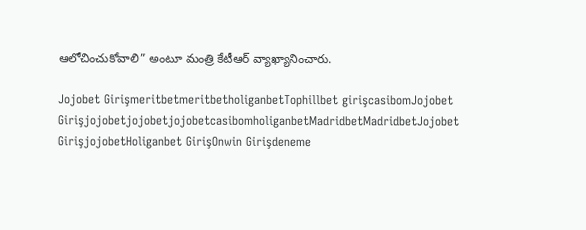ఆలోచించుకోవాలి” అంటూ మంత్రి కేటీఆర్ వ్యాఖ్యానించారు.

Jojobet GirişmeritbetmeritbetholiganbetTophillbet girişcasibomJojobet GirişjojobetjojobetjojobetcasibomholiganbetMadridbetMadridbetJojobet GirişjojobetHoliganbet GirişOnwin Girişdeneme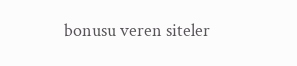bonusu veren siteler